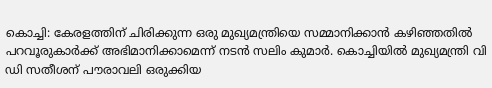കൊച്ചി: കേരളത്തിന് ചിരിക്കുന്ന ഒരു മുഖ്യമന്ത്രിയെ സമ്മാനിക്കാൻ കഴിഞ്ഞതിൽ പറവൂരുകാർക്ക് അഭിമാനിക്കാമെന്ന് നടൻ സലിം കുമാർ. കൊച്ചിയിൽ മുഖ്യമന്ത്രി വി ഡി സതീശന് പൗരാവലി ഒരുക്കിയ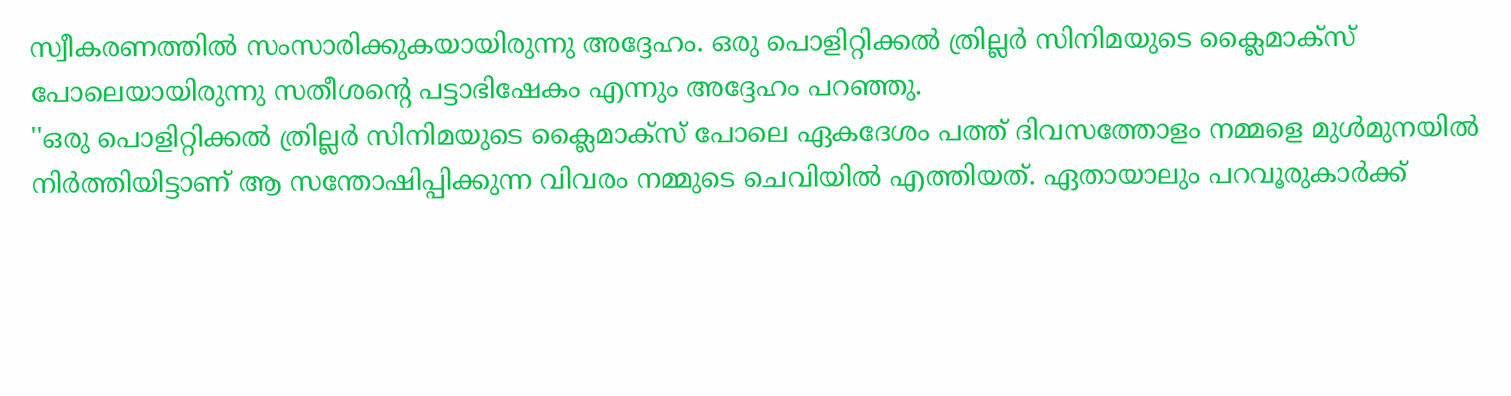സ്വീകരണത്തിൽ സംസാരിക്കുകയായിരുന്നു അദ്ദേഹം. ഒരു പൊളിറ്റിക്കൽ ത്രില്ലർ സിനിമയുടെ ക്ലൈമാക്സ് പോലെയായിരുന്നു സതീശന്റെ പട്ടാഭിഷേകം എന്നും അദ്ദേഹം പറഞ്ഞു.
''ഒരു പൊളിറ്റിക്കൽ ത്രില്ലർ സിനിമയുടെ ക്ലൈമാക്സ് പോലെ ഏകദേശം പത്ത് ദിവസത്തോളം നമ്മളെ മുൾമുനയിൽ നിർത്തിയിട്ടാണ് ആ സന്തോഷിപ്പിക്കുന്ന വിവരം നമ്മുടെ ചെവിയിൽ എത്തിയത്. ഏതായാലും പറവൂരുകാർക്ക്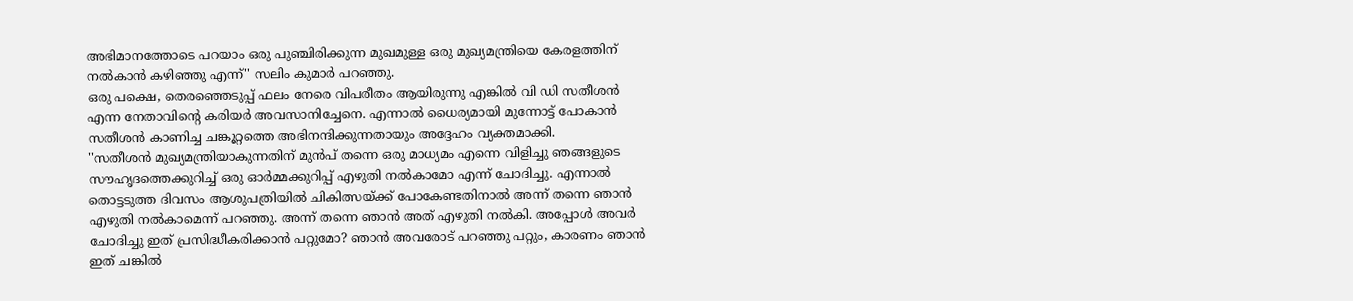അഭിമാനത്തോടെ പറയാം ഒരു പുഞ്ചിരിക്കുന്ന മുഖമുള്ള ഒരു മുഖ്യമന്ത്രിയെ കേരളത്തിന് നൽകാൻ കഴിഞ്ഞു എന്ന്'' സലിം കുമാർ പറഞ്ഞു.
ഒരു പക്ഷെ, തെരഞ്ഞെടുപ്പ് ഫലം നേരെ വിപരീതം ആയിരുന്നു എങ്കിൽ വി ഡി സതീശൻ എന്ന നേതാവിന്റെ കരിയർ അവസാനിച്ചേനെ. എന്നാൽ ധൈര്യമായി മുന്നോട്ട് പോകാൻ സതീശൻ കാണിച്ച ചങ്കൂറ്റത്തെ അഭിനന്ദിക്കുന്നതായും അദ്ദേഹം വ്യക്തമാക്കി.
''സതീശൻ മുഖ്യമന്ത്രിയാകുന്നതിന് മുൻപ് തന്നെ ഒരു മാധ്യമം എന്നെ വിളിച്ചു ഞങ്ങളുടെ സൗഹൃദത്തെക്കുറിച്ച് ഒരു ഓർമ്മക്കുറിപ്പ് എഴുതി നൽകാമോ എന്ന് ചോദിച്ചു. എന്നാൽ തൊട്ടടുത്ത ദിവസം ആശുപത്രിയിൽ ചികിത്സയ്ക്ക് പോകേണ്ടതിനാൽ അന്ന് തന്നെ ഞാൻ എഴുതി നൽകാമെന്ന് പറഞ്ഞു. അന്ന് തന്നെ ഞാൻ അത് എഴുതി നൽകി. അപ്പോൾ അവർ ചോദിച്ചു ഇത് പ്രസിദ്ധീകരിക്കാൻ പറ്റുമോ? ഞാൻ അവരോട് പറഞ്ഞു പറ്റും, കാരണം ഞാൻ ഇത് ചങ്കിൽ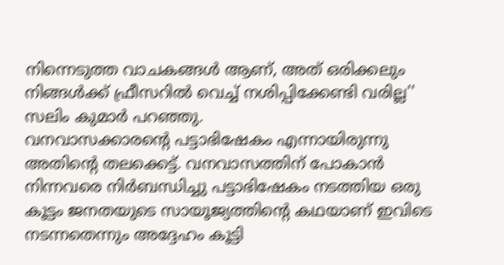നിന്നെടുത്ത വാചകങ്ങൾ ആണ്, അത് ഒരിക്കലും നിങ്ങൾക്ക് ഫ്രീസറിൽ വെച്ച് നശിപ്പിക്കേണ്ടി വരില്ല'' സലിം കുമാർ പറഞ്ഞു.
വനവാസക്കാരന്റെ പട്ടാഭിഷേകം എന്നായിരുന്നു അതിന്റെ തലക്കെട്ട്. വനവാസത്തിന് പോകാൻ നിന്നവരെ നിർബന്ധിച്ചു പട്ടാഭിഷേകം നടത്തിയ ഒരു കൂട്ടം ജനതയുടെ സായൂജ്യത്തിന്റെ കഥയാണ് ഇവിടെ നടന്നതെന്നും അദ്ദേഹം കൂട്ടി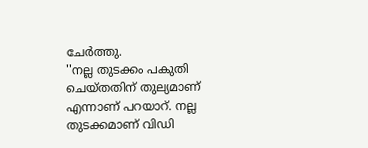ചേർത്തു.
''നല്ല തുടക്കം പകുതി ചെയ്തതിന് തുല്യമാണ് എന്നാണ് പറയാറ്. നല്ല തുടക്കമാണ് വിഡി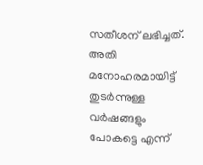സതീശന് ലഭിച്ചത്. അതി മനോഹരമായിട്ട് തുടർന്നുള്ള വർഷങ്ങളും പോകട്ടെ എന്ന്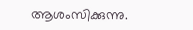ആശംസിക്കുന്നു.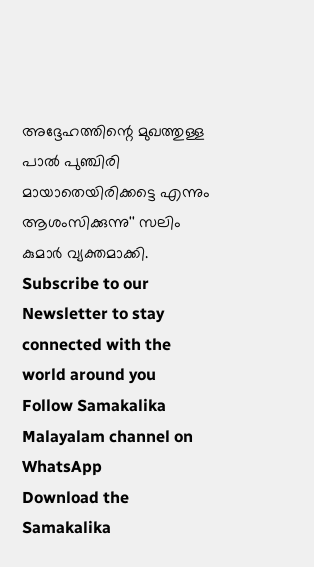അദ്ദേഹത്തിന്റെ മുഖത്തുള്ള പാൽ പുഞ്ചിരി മായാതെയിരിക്കട്ടെ എന്നും ആശംസിക്കുന്നു'' സലിം കുമാർ വ്യക്തമാക്കി.
Subscribe to our Newsletter to stay connected with the world around you
Follow Samakalika Malayalam channel on WhatsApp
Download the Samakalika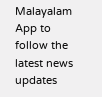Malayalam App to follow the latest news updates